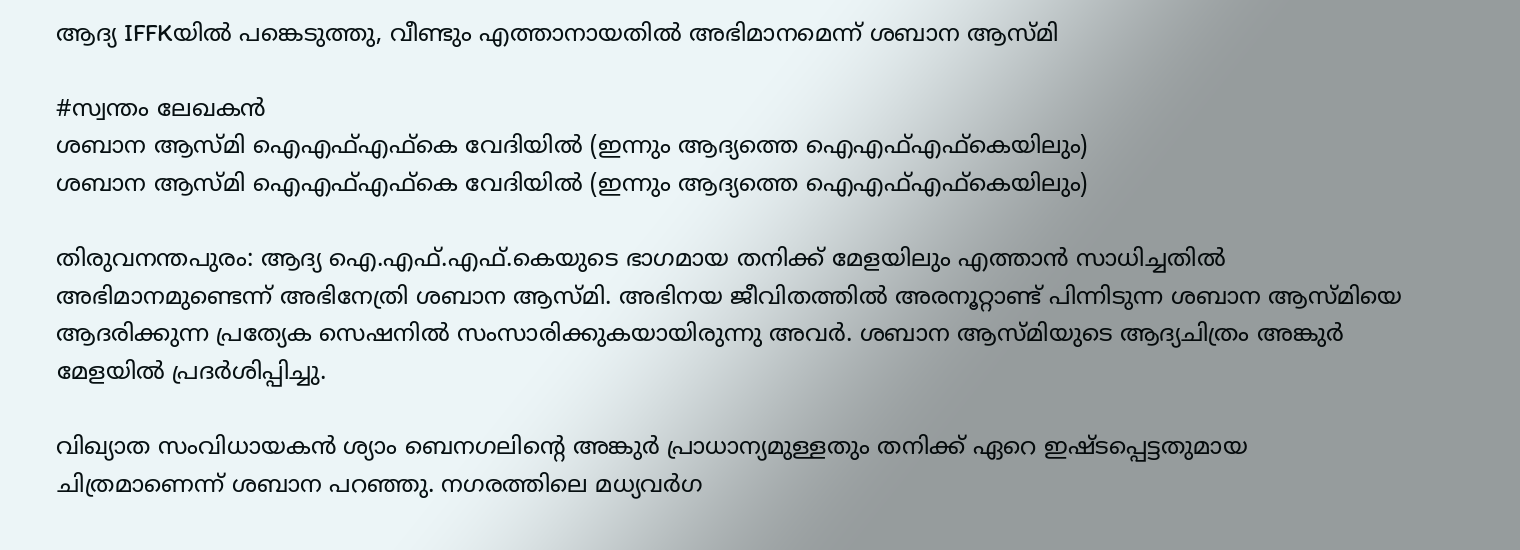ആദ്യ IFFKയിൽ പങ്കെടുത്തു, വീണ്ടും എത്താനായതിൽ അഭിമാനമെന്ന് ശബാന ആസ്മി

#സ്വന്തം ലേഖകന്‍
ശബാന ആസ്മി ഐഎഫ്എഫ്കെ വേദിയില്‍ (ഇന്നും ആദ്യത്തെ ഐഎഫ്എഫ്കെയിലും)
ശബാന ആസ്മി ഐഎഫ്എഫ്കെ വേദിയില്‍ (ഇന്നും ആദ്യത്തെ ഐഎഫ്എഫ്കെയിലും)

തിരുവനന്തപുരം: ആദ്യ ഐ.എഫ്.എഫ്.കെയുടെ ഭാഗമായ തനിക്ക് മേളയിലും എത്താൻ സാധിച്ചതിൽ അഭിമാനമുണ്ടെന്ന് അഭിനേത്രി ശബാന ആസ്മി. അഭിനയ ജീവിതത്തിൽ അരനൂറ്റാണ്ട് പിന്നിടുന്ന ശബാന ആസ്മിയെ ആദരിക്കുന്ന പ്രത്യേക സെഷനിൽ സംസാരിക്കുകയായിരുന്നു അവർ. ശബാന ആസ്മിയുടെ ആദ്യചിത്രം അങ്കുർ മേളയിൽ പ്രദർശിപ്പിച്ചു.

വിഖ്യാത സംവിധായകൻ ശ്യാം ബെനഗലിന്റെ അങ്കുർ പ്രാധാന്യമുള്ളതും തനിക്ക് ഏറെ ഇഷ്ടപ്പെട്ടതുമായ ചിത്രമാണെന്ന് ശബാന പറഞ്ഞു. നഗരത്തിലെ മധ്യവർഗ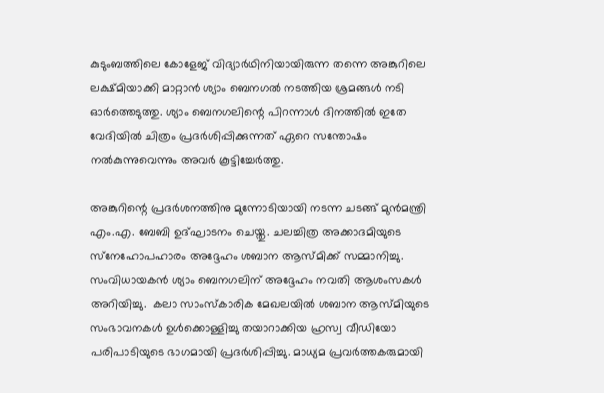കുടുംബത്തിലെ കോളേജ് വിദ്യാർഥിനിയായിരുന്ന തന്നെ അങ്കുറിലെ ലക്ഷ്മിയാക്കി മാറ്റാൻ ശ്യാം ബെനഗൽ നടത്തിയ ശ്രമങ്ങൾ നടി ഓർത്തെടുത്തു. ശ്യാം ബെനഗലിന്റെ പിറന്നാൾ ദിനത്തിൽ ഇതേ വേദിയിൽ ചിത്രം പ്രദർശിപ്പിക്കുന്നത് ഏറെ സന്തോഷം നൽകുന്നുവെന്നും അവർ കൂട്ടിച്ചേർത്തു.

അങ്കുറിന്റെ പ്രദർശനത്തിനു മുന്നോടിയായി നടന്ന ചടങ്ങ് മുൻമന്ത്രി എം.എ. ബേബി ഉദ്ഘാടനം ചെയ്തു. ചലച്ചിത്ര അക്കാദമിയുടെ സ്‌നേഹോപഹാരം അദ്ദേഹം ശബാന ആസ്മിക്ക് സമ്മാനിച്ചു. സംവിധായകൻ ശ്യാം ബെനഗലിന് അദ്ദേഹം നവതി ആശംസകൾ അറിയിച്ചു.  കലാ സാംസ്‌കാരിക മേഖലയിൽ ശബാന ആസ്മിയുടെ സംഭാവനകൾ ഉൾക്കൊള്ളിച്ചു തയാറാക്കിയ ഹ്രസ്വ വീഡിയോ പരിപാടിയുടെ ഭാഗമായി പ്രദർശിപ്പിച്ചു. മാധ്യമ പ്രവർത്തകരുമായി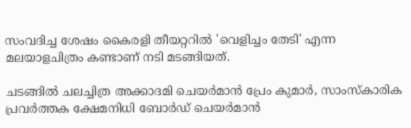സംവദിച്ച ശേഷം കൈരളി തീയറ്ററിൽ 'വെളിച്ചം തേടി' എന്ന മലയാളചിത്രം കണ്ടാണ് നടി മടങ്ങിയത്.

ചടങ്ങിൽ ചലച്ചിത്ര അക്കാദമി ചെയർമാൻ പ്രേം കുമാർ, സാംസ്‌കാരിക പ്രവർത്തക ക്ഷേമനിധി ബോർഡ് ചെയർമാൻ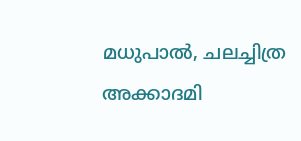മധുപാൽ, ചലച്ചിത്ര അക്കാദമി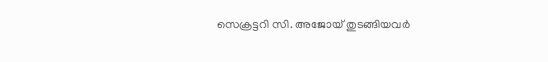സെക്രട്ടറി സി. അജോയ് തുടങ്ങിയവർ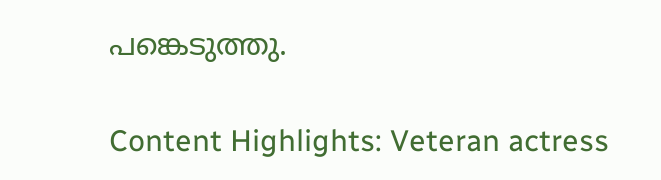പങ്കെടുത്തു.

Content Highlights: Veteran actress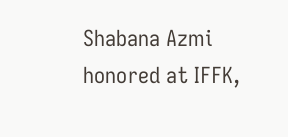Shabana Azmi honored at IFFK,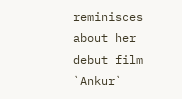reminisces about her debut film `Ankur`